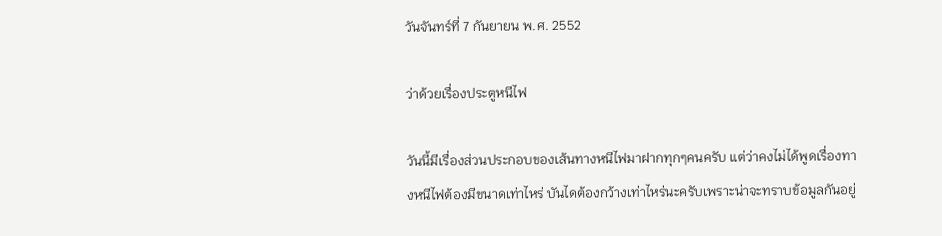วันจันทร์ที่ 7 กันยายน พ.ศ. 2552

ว่าด้วยเรื่องประตูหนีไฟ

วันนี้มีเรื่องส่วนประกอบของเส้นทางหนีไฟมาฝากทุกๆคนครับ แต่ว่าคงไม่ได้พูดเรื่องทางหนีไฟต้องมีขนาดเท่าไหร่ บันไดต้องกว้างเท่าไหร่นะครับเพราะน่าจะทราบข้อมูลกันอยู่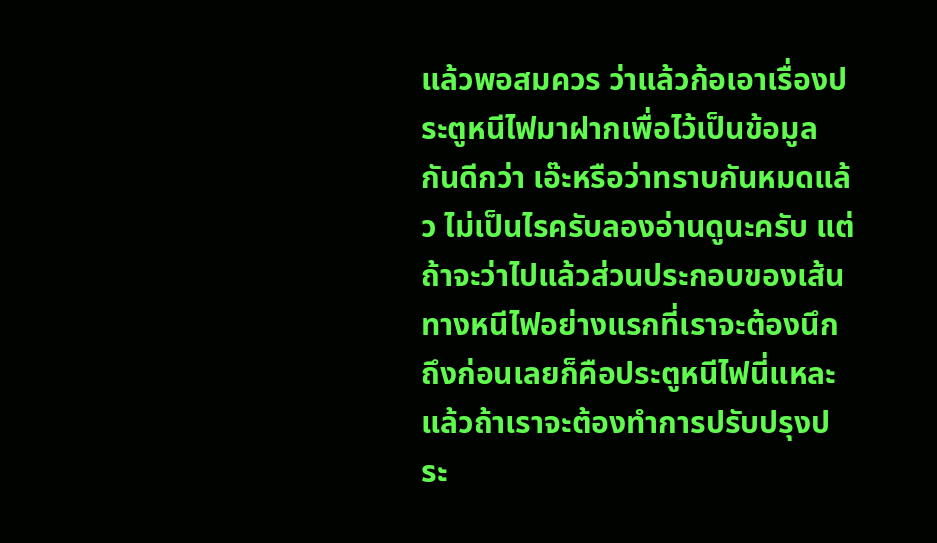แล้วพอสมควร ว่าแล้วก้อเอาเรื่องประตูหนีไฟมาฝากเพื่อไว้เป็นข้อมูลกันดีกว่า เอ๊ะหรือว่าทราบกันหมดแล้ว ไม่เป็นไรครับลองอ่านดูนะครับ แต่ถ้าจะว่าไปแล้วส่วนประกอบของเส้นทางหนีไฟอย่างแรกที่เราจะต้องนึกถึงก่อนเลยก็คือประตูหนีไฟนี่แหละ แล้วถ้าเราจะต้องทำการปรับปรุงประ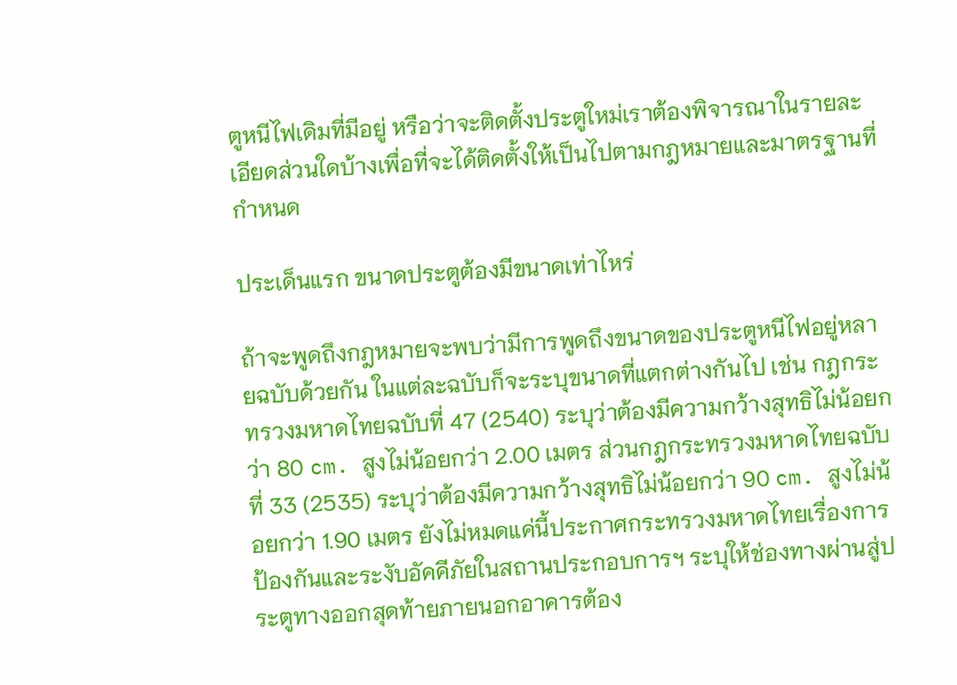ตูหนีไฟเดิมที่มีอยู่ หรือว่าจะติดตั้งประตูใหม่เราต้องพิจารณาในรายละเอียดส่วนใดบ้างเพื่อที่จะได้ติดตั้งให้เป็นไปตามกฎหมายและมาตรฐานที่กำหนด

ประเด็นแรก ขนาดประตูต้องมีขนาดเท่าไหร่

ถ้าจะพูดถึงกฎหมายจะพบว่ามีการพูดถึงขนาดของประตูหนีไฟอยู่หลายฉบับด้วยกัน ในแต่ละฉบับก็จะระบุขนาดที่แตกต่างกันไป เช่น กฎกระทรวงมหาดไทยฉบับที่ 47 (2540) ระบุว่าต้องมีความกว้างสุทธิไม่น้อยกว่า 80 cm. สูงไม่น้อยกว่า 2.00 เมตร ส่วนกฎกระทรวงมหาดไทยฉบับที่ 33 (2535) ระบุว่าต้องมีความกว้างสุทธิไม่น้อยกว่า 90 cm. สูงไม่น้อยกว่า 1.90 เมตร ยังไม่หมดแค่นี้ประกาศกระทรวงมหาดไทยเรื่องการป้องกันและระงับอัคคีภัยในสถานประกอบการฯ ระบุให้ช่องทางผ่านสู่ประตูทางออกสุดท้ายภายนอกอาคารต้อง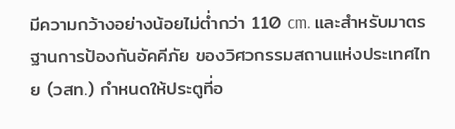มีความกว้างอย่างน้อยไม่ต่ำกว่า 110 cm. และสำหรับมาตรฐานการป้องกันอัคคีภัย ของวิศวกรรมสถานแห่งประเทศไทย (วสท.) กำหนดให้ประตูที่อ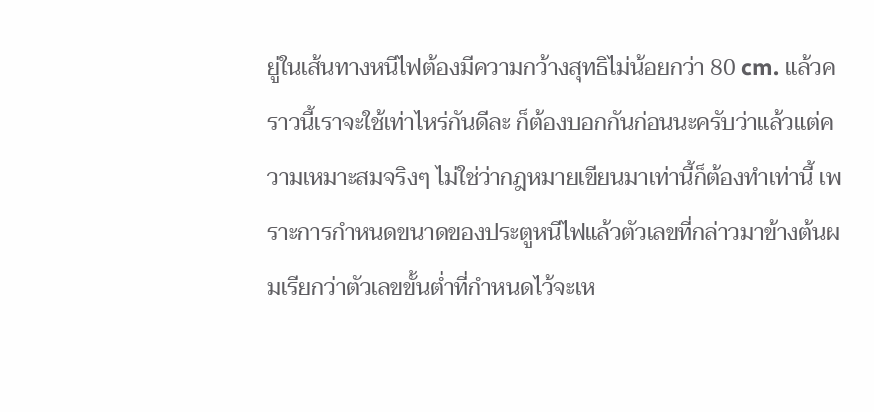ยู่ในเส้นทางหนีไฟต้องมีความกว้างสุทธิไม่น้อยกว่า 80 cm. แล้วคราวนี้เราจะใช้เท่าไหร่กันดีละ ก็ต้องบอกกันก่อนนะครับว่าแล้วแต่ความเหมาะสมจริงๆ ไม่ใช่ว่ากฎหมายเขียนมาเท่านี้ก็ต้องทำเท่านี้ เพราะการกำหนดขนาดของประตูหนีไฟแล้วตัวเลขที่กล่าวมาข้างต้นผมเรียกว่าตัวเลขขั้นต่ำที่กำหนดไว้จะเห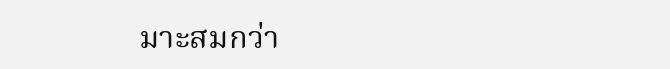มาะสมกว่า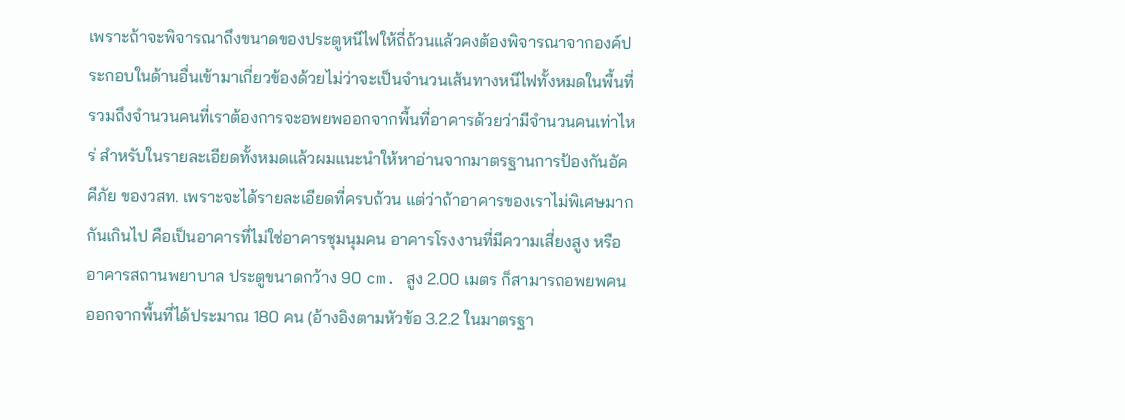เพราะถ้าจะพิจารณาถึงขนาดของประตูหนีไฟให้ถี่ถ้วนแล้วคงต้องพิจารณาจากองค์ประกอบในด้านอื่นเข้ามาเกี่ยวข้องด้วยไม่ว่าจะเป็นจำนวนเส้นทางหนีไฟทั้งหมดในพื้นที่ รวมถึงจำนวนคนที่เราต้องการจะอพยพออกจากพื้นที่อาคารด้วยว่ามีจำนวนคนเท่าไหร่ สำหรับในรายละเอียดทั้งหมดแล้วผมแนะนำให้หาอ่านจากมาตรฐานการป้องกันอัคคีภัย ของวสท. เพราะจะได้รายละเอียดที่ครบถ้วน แต่ว่าถ้าอาคารของเราไม่พิเศษมากกันเกินไป คือเป็นอาคารที่ไม่ใช่อาคารชุมนุมคน อาคารโรงงานที่มีความเสี่ยงสูง หรืออาคารสถานพยาบาล ประตูขนาดกว้าง 90 cm. สูง 2.00 เมตร ก็สามารถอพยพคนออกจากพื้นที่ได้ประมาณ 180 คน (อ้างอิงตามหัวข้อ 3.2.2 ในมาตรฐา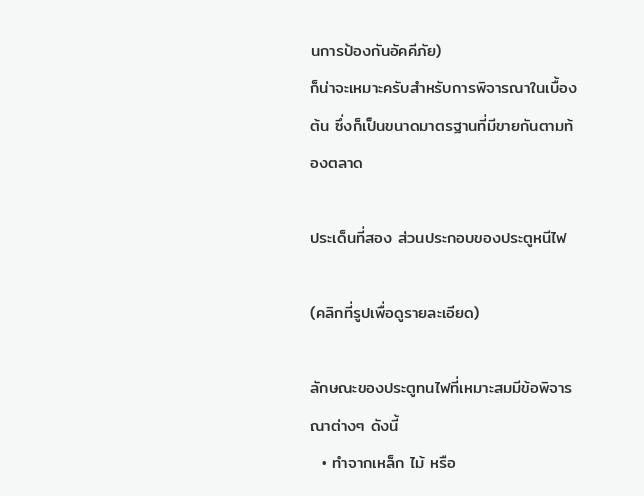นการป้องกันอัคคีภัย)
ก็น่าจะเหมาะครับสำหรับการพิจารณาในเบื้องต้น ซึ่งก็เป็นขนาดมาตรฐานที่มีขายกันตามท้องตลาด

ประเด็นที่สอง ส่วนประกอบของประตูหนีไฟ

(คลิกที่รูปเพื่อดูรายละเอียด)

ลักษณะของประตูทนไฟที่เหมาะสมมีข้อพิจารณาต่างๆ ดังนี้
  • ทำจากเหล็ก ไม้ หรือ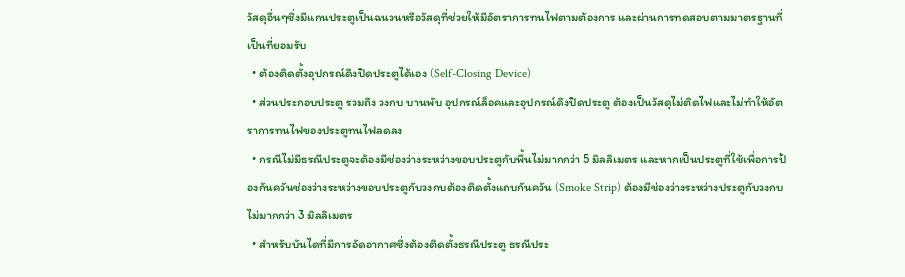วัสดุอื่นๆซึ่งมีแกนประตูเป็นฉนวนหรือวัสดุที่ช่วยให้มีอัตราการทนไฟตามต้องการ และผ่านการทดสอบตามมาตรฐานที่เป็นที่ยอมรับ
  • ต้องติดตั้งอุปกรณ์ดึงปิดประตูได้เอง (Self-Closing Device)
  • ส่วนประกอบประตู รวมถึง วงกบ บานพับ อุปกรณ์ล็อคและอุปกรณ์ดึงปิดประตู ต้องเป็นวัสดุไม่ติดไฟและไม่ทำให้อัตราการทนไฟของประตูทนไฟลดลง
  • กรณีไม่มีธรณีประตูจะต้องมีช่องว่างระหว่างขอบประตูกับพื้นไม่มากกว่า 5 มิลลิเมตร และหากเป็นประตูที่ใช้เพื่อการป้องกันควันช่องว่างระหว่างขอบประตูกับวงกบต้องติดตั้งแถบกันควัน (Smoke Strip) ต้องมีช่องว่างระหว่างประตูกับวงกบไม่มากกว่า 3 มิลลิเมตร
  • สำหรับบันไดที่มีการอัดอากาศซึ่งต้องติดตั้งธรณีประตู ธรณีประ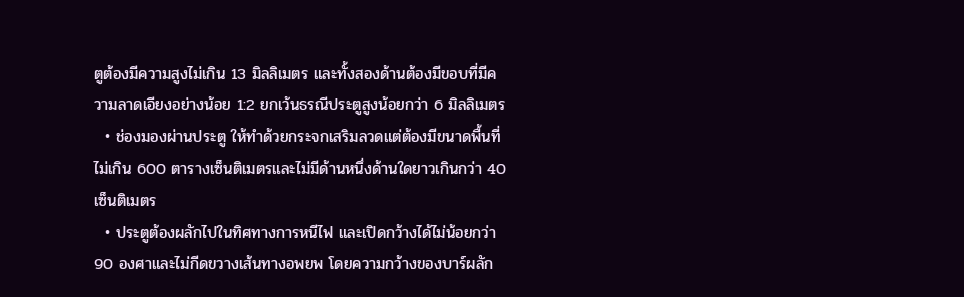ตูต้องมีความสูงไม่เกิน 13 มิลลิเมตร และทั้งสองด้านต้องมีขอบที่มีความลาดเอียงอย่างน้อย 1:2 ยกเว้นธรณีประตูสูงน้อยกว่า 6 มิลลิเมตร
  • ช่องมองผ่านประตู ให้ทำด้วยกระจกเสริมลวดแต่ต้องมีขนาดพื้นที่ไม่เกิน 600 ตารางเซ็นติเมตรและไม่มีด้านหนึ่งด้านใดยาวเกินกว่า 40 เซ็นติเมตร
  • ประตูต้องผลักไปในทิศทางการหนีไฟ และเปิดกว้างได้ไม่น้อยกว่า 90 องศาและไม่กีดขวางเส้นทางอพยพ โดยความกว้างของบาร์ผลัก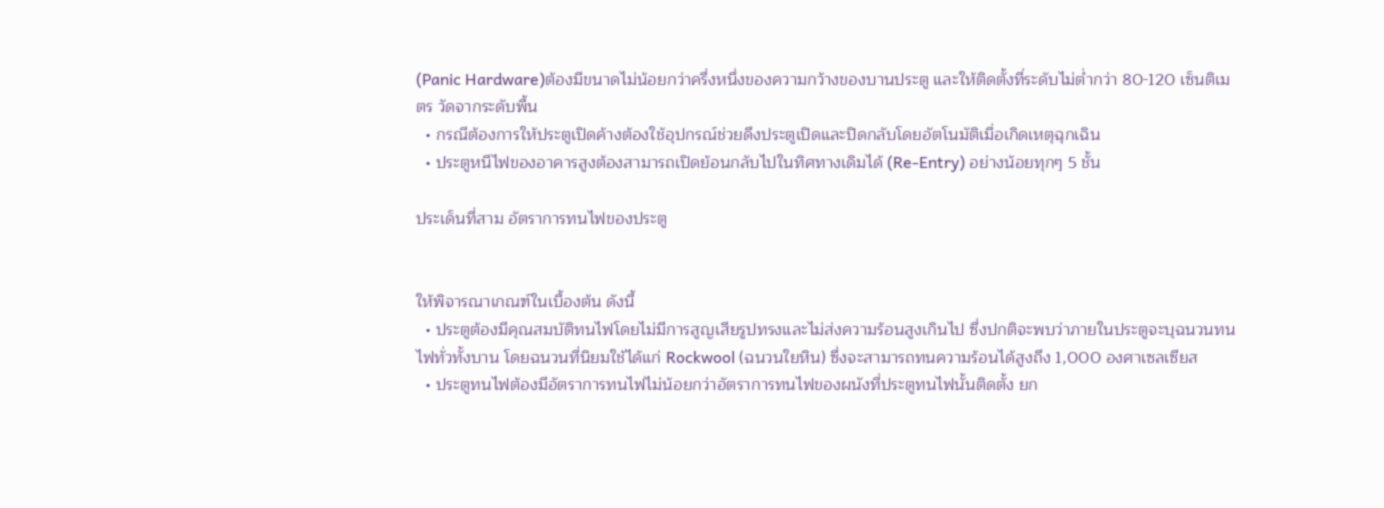(Panic Hardware)ต้องมีขนาดไม่น้อยกว่าครึ่งหนึ่งของความกว้างของบานประตู และให้ติดตั้งที่ระดับไม่ต่ำกว่า 80-120 เซ็นติเมตร วัดจากระดับพื้น
  • กรณีต้องการให้ประตูเปิดค้างต้องใช้อุปกรณ์ช่วยดึงประตูเปิดและปิดกลับโดยอัตโนมัติเมื่อเกิดเหตุฉุกเฉิน
  • ประตูหนีไฟของอาคารสูงต้องสามารถเปิดย้อนกลับไปในทิศทางเดิมได้ (Re-Entry) อย่างน้อยทุกๆ 5 ชั้น

ประเด็นที่สาม อัตราการทนไฟของประตู


ให้พิจารณาเกณฑ์ในเบื้องต้น ดังนี้
  • ประตูต้องมีคุณสมบัติทนไฟโดยไม่มีการสูญเสียรูปทรงและไม่ส่งความร้อนสูงเกินไป ซึ่งปกติจะพบว่าภายในประตูจะบุฉนวนทนไฟทั่วทั้งบาน โดยฉนวนที่นิยมใช้ได้แก่ Rockwool (ฉนวนใยหิน) ซึ่งจะสามารถทนความร้อนได้สูงถึง 1,000 องศาเซลเซียส
  • ประตูทนไฟต้องมีอัตราการทนไฟไม่น้อยกว่าอัตราการทนไฟของผนังที่ประตูทนไฟนั้นติดตั้ง ยก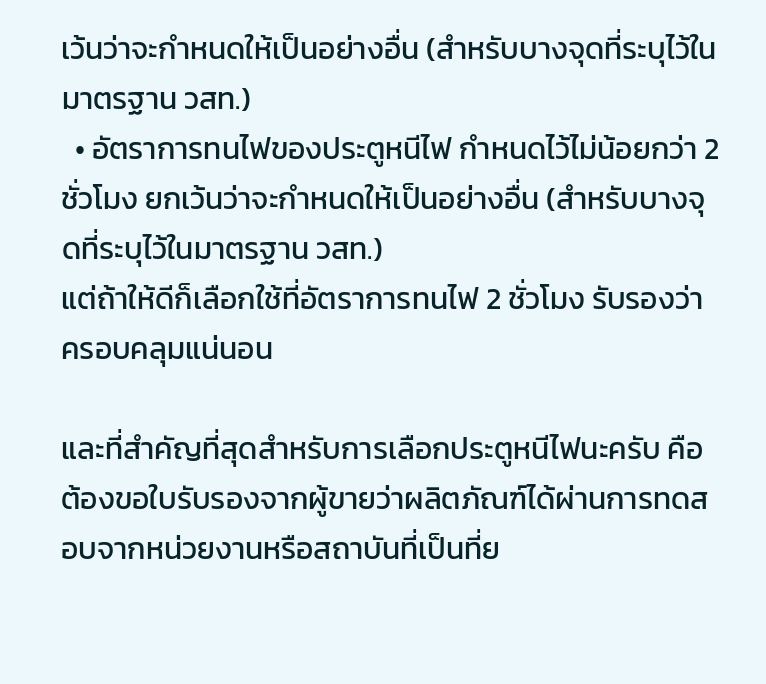เว้นว่าจะกำหนดให้เป็นอย่างอื่น (สำหรับบางจุดที่ระบุไว้ในมาตรฐาน วสท.)
  • อัตราการทนไฟของประตูหนีไฟ กำหนดไว้ไม่น้อยกว่า 2 ชั่วโมง ยกเว้นว่าจะกำหนดให้เป็นอย่างอื่น (สำหรับบางจุดที่ระบุไว้ในมาตรฐาน วสท.)
แต่ถ้าให้ดีก็เลือกใช้ที่อัตราการทนไฟ 2 ชั่วโมง รับรองว่าครอบคลุมแน่นอน

และที่สำคัญที่สุดสำหรับการเลือกประตูหนีไฟนะครับ คือต้องขอใบรับรองจากผู้ขายว่าผลิตภัณฑ์ได้ผ่านการทดสอบจากหน่วยงานหรือสถาบันที่เป็นที่ย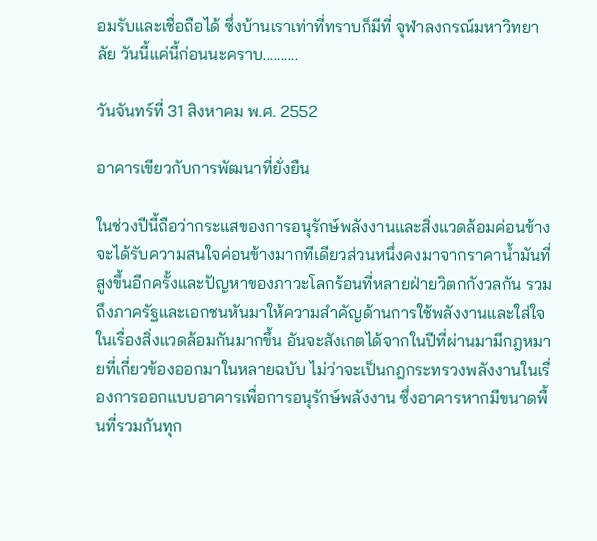อมรับและเชื่อถือได้ ซึ่งบ้านเราเท่าที่ทราบก็มีที่ จุฬาลงกรณ์มหาวิทยาลัย วันนี้แค่นี้ก่อนนะคราบ..........

วันจันทร์ที่ 31 สิงหาคม พ.ศ. 2552

อาคารเขียวกับการพัฒนาที่ยั่งยืน

ในช่วงปีนี้ถือว่ากระแสของการอนุรักษ์พลังงานและสิ่งแวดล้อมค่อนข้างจะได้รับความสนใจค่อนข้างมากทีเดียวส่วนหนึ่งคงมาจากราคาน้ำมันที่สูงขึ้นอีกครั้งและปัญหาของภาวะโลกร้อนที่หลายฝ่ายวิตกกังวลกัน รวมถึงภาครัฐและเอกชนหันมาให้ความสำคัญด้านการใช้พลังงานและใส่ใจในเรื่องสิ่งแวดล้อมกันมากขึ้น อันจะสังเกตได้จากในปีที่ผ่านมามีกฎหมายที่เกี่ยวข้องออกมาในหลายฉบับ ไม่ว่าจะเป็นกฎกระทรวงพลังงานในเรื่องการออกแบบอาคารเพื่อการอนุรักษ์พลังงาน ซึ่งอาคารหากมีขนาดพื้นที่รวมกันทุก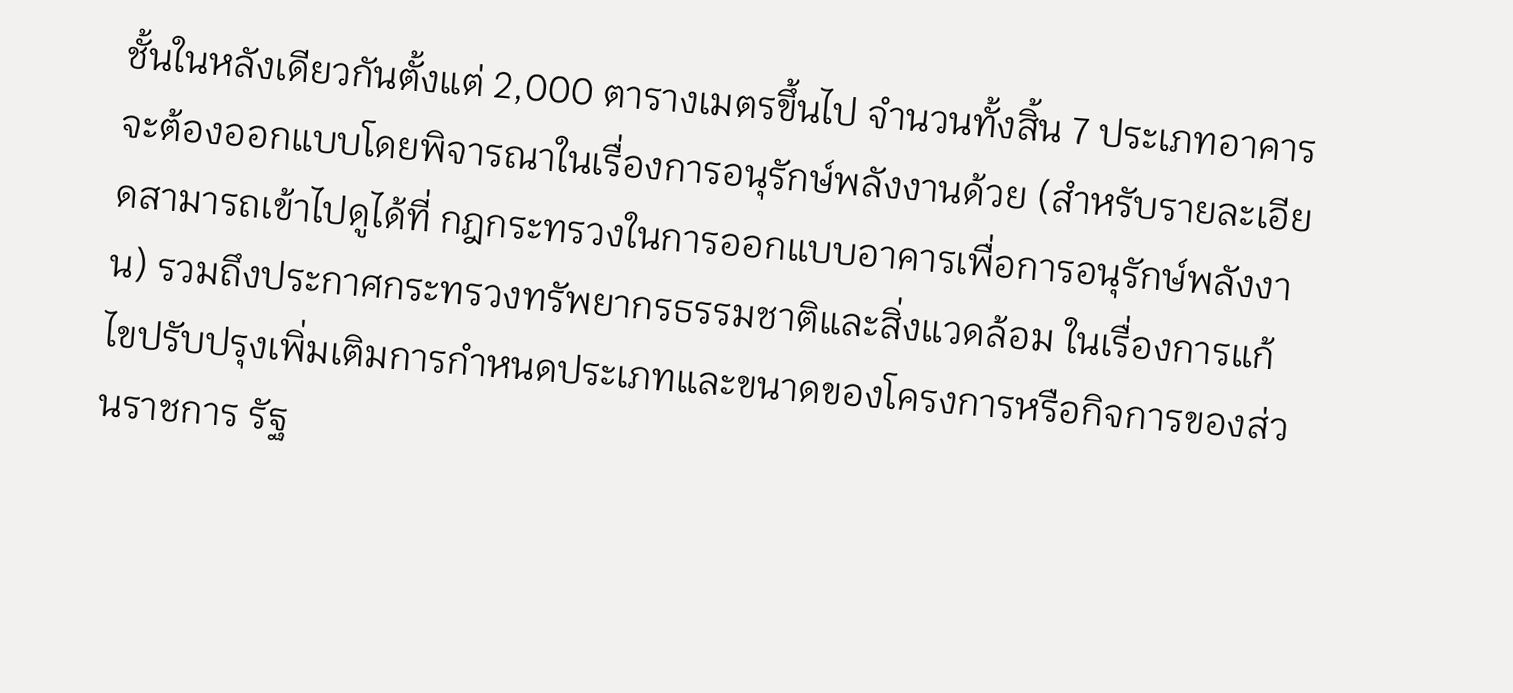ชั้นในหลังเดียวกันตั้งแต่ 2,000 ตารางเมตรขึ้นไป จำนวนทั้งสิ้น 7 ประเภทอาคารจะต้องออกแบบโดยพิจารณาในเรื่องการอนุรักษ์พลังงานด้วย (สำหรับรายละเอียดสามารถเข้าไปดูได้ที่ กฎกระทรวงในการออกแบบอาคารเพื่อการอนุรักษ์พลังงาน) รวมถึงประกาศกระทรวงทรัพยากรธรรมชาติและสิ่งแวดล้อม ในเรื่องการแก้ไขปรับปรุงเพิ่มเติมการกำหนดประเภทและขนาดของโครงการหรือกิจการของส่วนราชการ รัฐ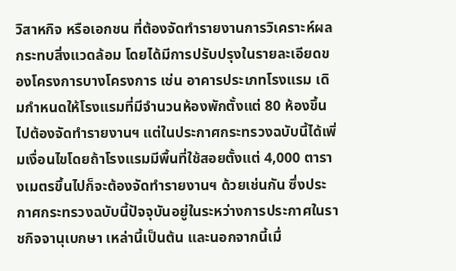วิสาหกิจ หรือเอกชน ที่ต้องจัดทำรายงานการวิเคราะห์ผลกระทบสิ่งแวดล้อม โดยได้มีการปรับปรุงในรายละเอียดของโครงการบางโครงการ เช่น อาคารประเภทโรงแรม เดิมกำหนดให้โรงแรมที่มีจำนวนห้องพักตั้งแต่ 80 ห้องขึ้นไปต้องจัดทำรายงานฯ แต่ในประกาศกระทรวงฉบับนี้ได้เพิ่มเงื่อนไขโดยถ้าโรงแรมมีพื้นที่ใช้สอยตั้งแต่ 4,000 ตารางเมตรขึ้นไปก็จะต้องจัดทำรายงานฯ ด้วยเช่นกัน ซึ่งประกาศกระทรวงฉบับนี้ปัจจุบันอยู่ในระหว่างการประกาศในราชกิจจานุเบกษา เหล่านี้เป็นต้น และนอกจากนี้เมื่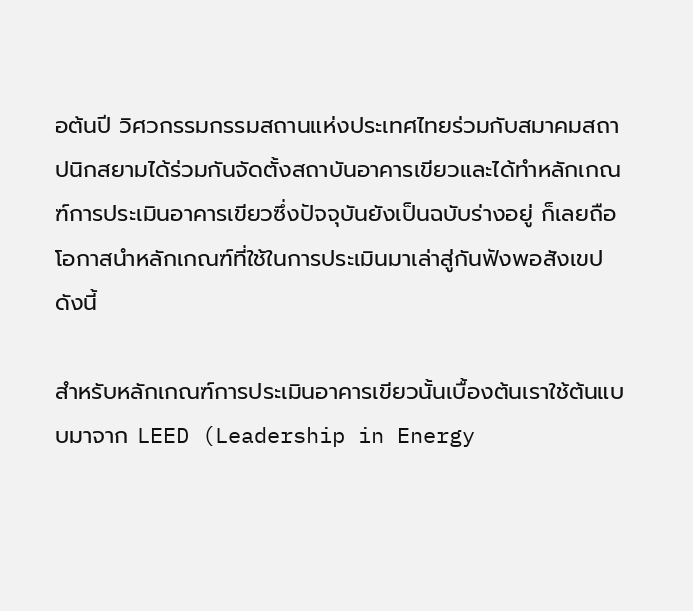อต้นปี วิศวกรรมกรรมสถานแห่งประเทศไทยร่วมกับสมาคมสถาปนิกสยามได้ร่วมกันจัดตั้งสถาบันอาคารเขียวและได้ทำหลักเกณฑ์การประเมินอาคารเขียวซึ่งปัจจุบันยังเป็นฉบับร่างอยู่ ก็เลยถือโอกาสนำหลักเกณฑ์ที่ใช้ในการประเมินมาเล่าสู่กันฟังพอสังเขป ดังนี้

สำหรับหลักเกณฑ์การประเมินอาคารเขียวนั้นเบื้องต้นเราใช้ต้นแบบมาจาก LEED (Leadership in Energy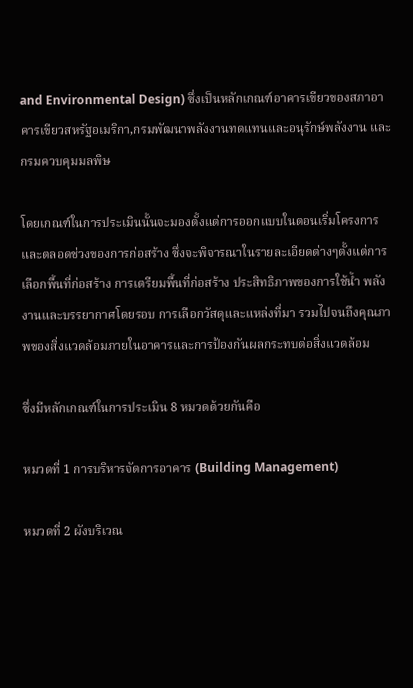and Environmental Design) ซึ่งเป็นหลักเกณฑ์อาคารเขียวของสภาอาคารเขียวสหรัฐอเมริกา,กรมพัฒนาพลังงานทดแทนและอนุรักษ์พลังงาน และกรมควบคุมมลพิษ

โดยเกณฑ์ในการประเมินนั้นจะมองตั้งแต่การออกแบบในตอนเริ่มโครงการและตลอดช่วงของการก่อสร้าง ซึ่งจะพิจารณาในรายละเอียดต่างๆตั้งแต่การเลือกพื้นที่ก่อสร้าง การเตรียมพื้นที่ก่อสร้าง ประสิทธิภาพของการใช้น้ำ พลังงานและบรรยากาศโดยรอบ การเลือกวัสดุและแหล่งที่มา รวมไปจนถึงคุณภาพของสิ่งแวดล้อมภายในอาคารและการป้องกันผลกระทบต่อสิ่งแวดล้อม

ซึ่งมีหลักเกณฑ์ในการประเมิน 8 หมวดด้วยกันคือ

หมวดที่ 1 การบริหารจัดการอาคาร (Building Management)

หมวดที่ 2 ผังบริเวณ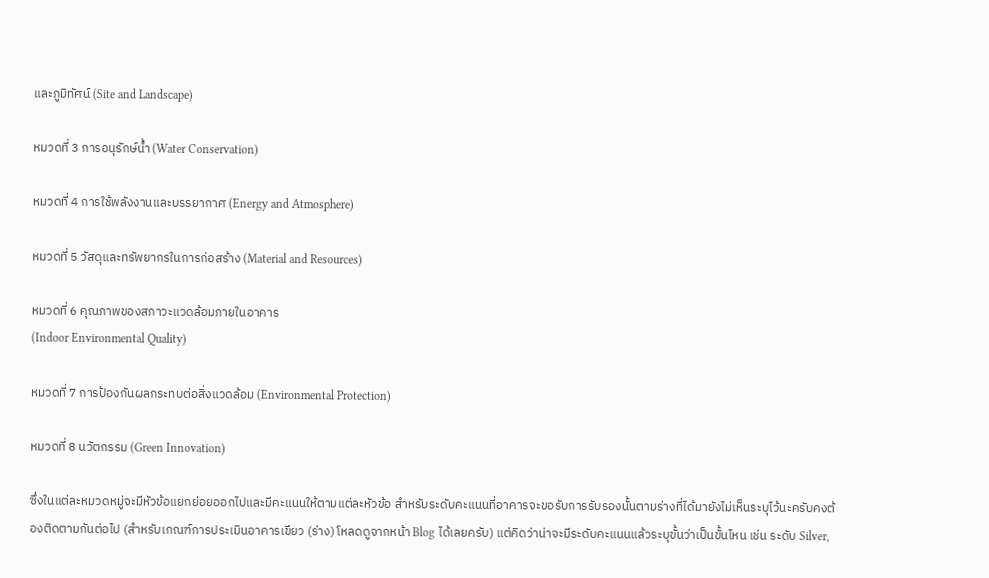และภูมิทัศน์ (Site and Landscape)

หมวดที่ 3 การอนุรักษ์น้ำ (Water Conservation)

หมวดที่ 4 การใช้พลังงานและบรรยากาศ (Energy and Atmosphere)

หมวดที่ 5 วัสดุและทรัพยากรในการก่อสร้าง (Material and Resources)

หมวดที่ 6 คุณภาพของสภาวะแวดล้อมภายในอาคาร
(Indoor Environmental Quality)

หมวดที่ 7 การป้องกันผลกระทบต่อสิ่งแวดล้อม (Environmental Protection)

หมวดที่ 8 นวัตกรรม (Green Innovation)

ซึ่งในแต่ละหมวดหมู่จะมีหัวข้อแยกย่อยออกไปและมีคะแนนให้ตามแต่ละหัวข้อ สำหรับระดับคะแนนที่อาคารจะขอรับการรับรองนั้นตามร่างที่ได้มายังไม่เห็นระบุไว้นะครับคงต้องติดตามกันต่อไป (สำหรับเกณฑ์การประเมินอาคารเขียว (ร่าง) โหลดดูจากหน้า Blog ได้เลยครับ) แต่คิดว่าน่าจะมีระดับคะแนนแล้วระบุขั้นว่าเป็นขั้นไหน เช่น ระดับ Silver,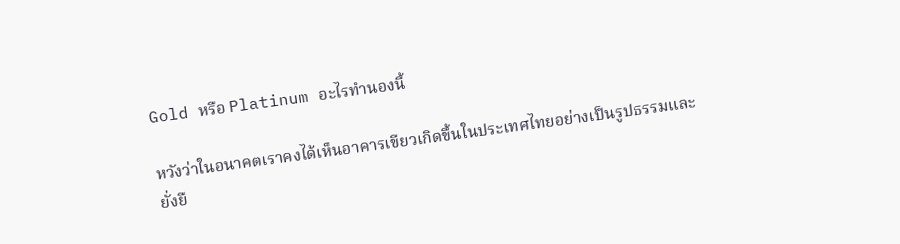Gold หรือ Platinum อะไรทำนองนี้

หวังว่าในอนาคตเราคงได้เห็นอาคารเขียวเกิดขึ้นในประเทศไทยอย่างเป็นรูปธรรมและยั่งยื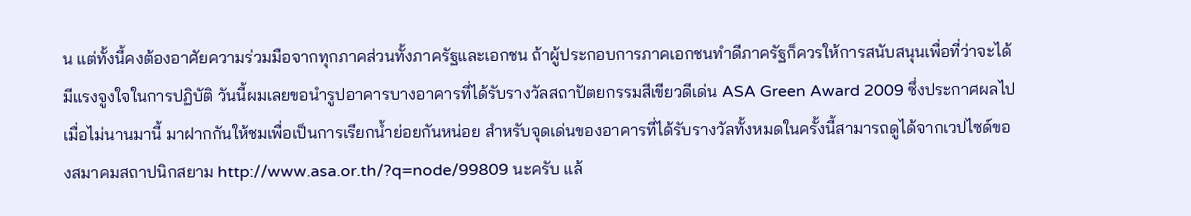น แต่ทั้งนี้คงต้องอาศัยความร่วมมือจากทุกภาคส่วนทั้งภาครัฐและเอกชน ถ้าผู้ประกอบการภาคเอกชนทำดีภาครัฐก็ควรให้การสนับสนุนเพื่อที่ว่าจะได้มีแรงจูงใจในการปฏิบัติ วันนี้ผมเลยขอนำรูปอาคารบางอาคารที่ได้รับรางวัลสถาปัตยกรรมสีเขียวดีเด่น ASA Green Award 2009 ซึ่งประกาศผลไปเมื่อไม่นานมานี้ มาฝากกันให้ชมเพื่อเป็นการเรียกน้ำย่อยกันหน่อย สำหรับจุดเด่นของอาคารที่ได้รับรางวัลทั้งหมดในครั้งนี้สามารถดูได้จากเวปไซด์ของสมาคมสถาปนิกสยาม http://www.asa.or.th/?q=node/99809 นะครับ แล้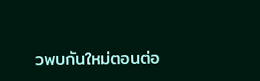วพบกันใหม่ตอนต่อ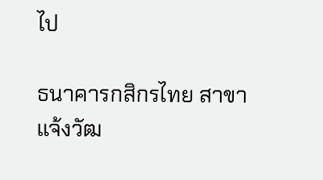ไป

ธนาคารกสิกรไทย สาขาแจ้งวัฒ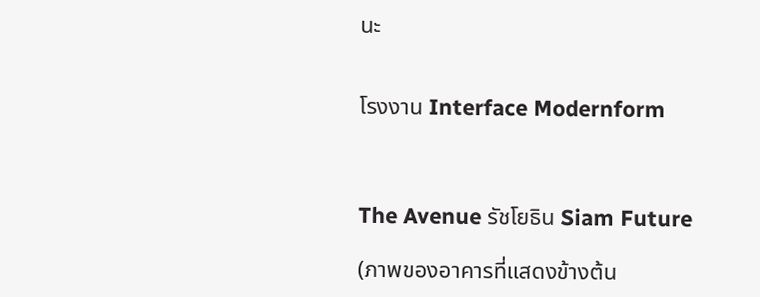นะ


โรงงาน Interface Modernform



The Avenue รัชโยธิน Siam Future

(ภาพของอาคารที่แสดงข้างต้น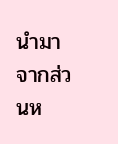นำมาจากส่วนห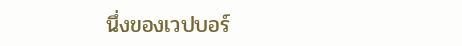นึ่งของเวปบอร์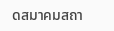ดสมาคมสถา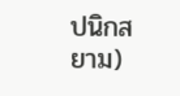ปนิกสยาม)